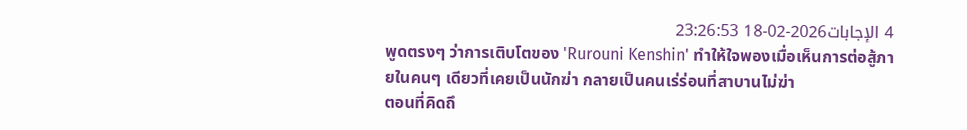4 الإجابات2026-02-18 23:26:53
พูดตรงๆ ว่าการเติบโตของ 'Rurouni Kenshin' ทำให้ใจพองเมื่อเห็นการต่อสู้ภายในคนๆ เดียวที่เคยเป็นนักฆ่า กลายเป็นคนเร่ร่อนที่สาบานไม่ฆ่า
ตอนที่คิดถึ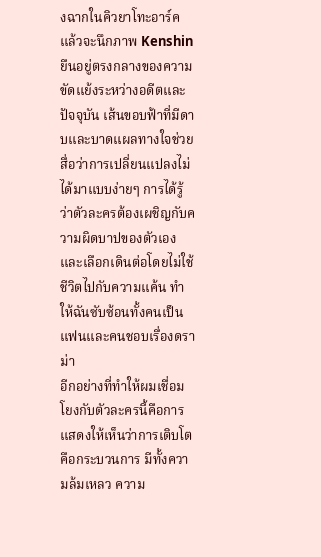งฉากในคิวยาโทะอาร์คแล้วจะนึกภาพ Kenshin ยืนอยู่ตรงกลางของความขัดแย้งระหว่างอดีตและปัจจุบัน เส้นขอบฟ้าที่มีดาบและบาดแผลทางใจช่วยสื่อว่าการเปลี่ยนแปลงไม่ได้มาแบบง่ายๆ การได้รู้ว่าตัวละครต้องเผชิญกับความผิดบาปของตัวเองและเลือกเดินต่อโดยไม่ใช้ชีวิตไปกับความแค้น ทำให้ฉันซับซ้อนทั้งคนเป็นแฟนและคนชอบเรื่องดราม่า
อีกอย่างที่ทำให้ผมเชื่อมโยงกับตัวละครนี้คือการแสดงให้เห็นว่าการเติบโตคือกระบวนการ มีทั้งความล้มเหลว ความ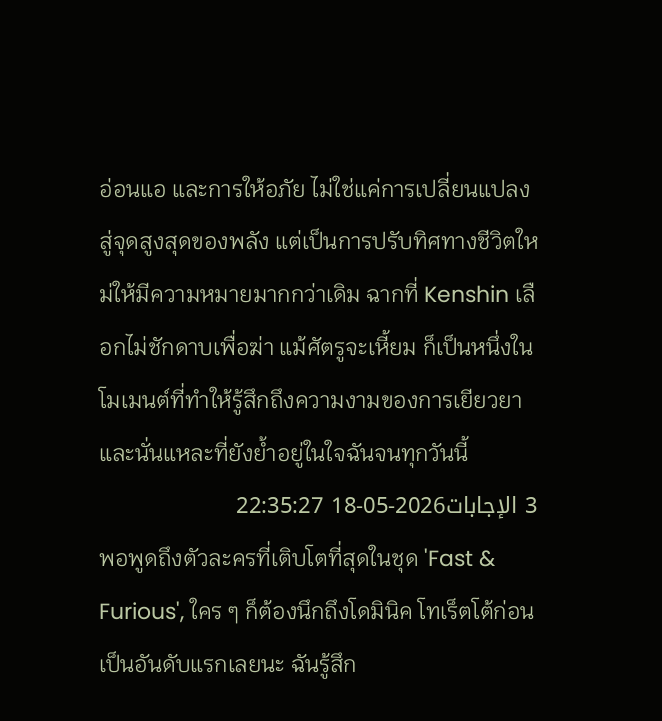อ่อนแอ และการให้อภัย ไม่ใช่แค่การเปลี่ยนแปลงสู่จุดสูงสุดของพลัง แต่เป็นการปรับทิศทางชีวิตใหม่ให้มีความหมายมากกว่าเดิม ฉากที่ Kenshin เลือกไม่ชักดาบเพื่อฆ่า แม้ศัตรูจะเหี้ยม ก็เป็นหนึ่งในโมเมนต์ที่ทำให้รู้สึกถึงความงามของการเยียวยา และนั่นแหละที่ยังย้ำอยู่ในใจฉันจนทุกวันนี้
3 الإجابات2026-05-18 22:35:27
พอพูดถึงตัวละครที่เติบโตที่สุดในชุด 'Fast & Furious', ใคร ๆ ก็ต้องนึกถึงโดมินิค โทเร็ตโต้ก่อนเป็นอันดับแรกเลยนะ ฉันรู้สึก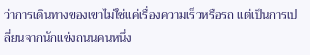ว่าการเดินทางของเขาไม่ใช่แค่เรื่องความเร็วหรือรถ แต่เป็นการเปลี่ยนจากนักแข่งถนนคนหนึ่ง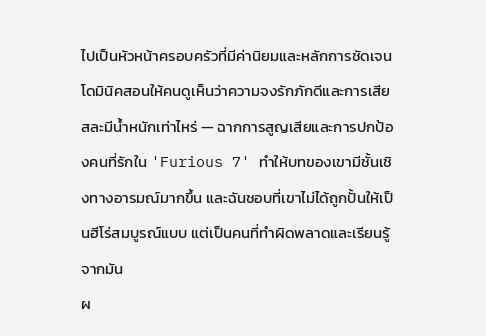ไปเป็นหัวหน้าครอบครัวที่มีค่านิยมและหลักการชัดเจน โดมินิคสอนให้คนดูเห็นว่าความจงรักภักดีและการเสียสละมีน้ำหนักเท่าไหร่ — ฉากการสูญเสียและการปกป้องคนที่รักใน 'Furious 7' ทำให้บทของเขามีชั้นเชิงทางอารมณ์มากขึ้น และฉันชอบที่เขาไม่ได้ถูกปั้นให้เป็นฮีโร่สมบูรณ์แบบ แต่เป็นคนที่ทำผิดพลาดและเรียนรู้จากมัน
ผ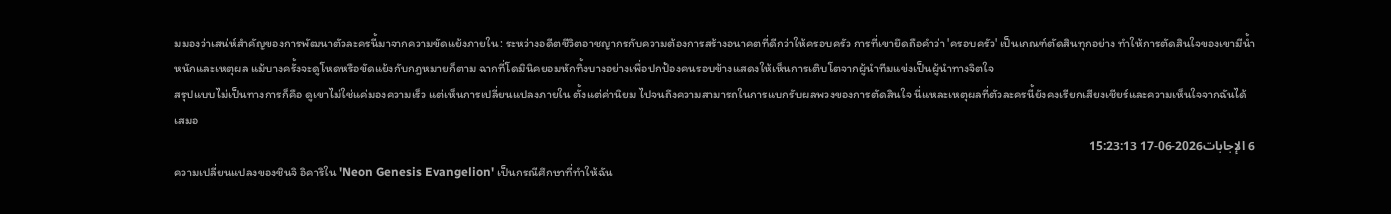มมองว่าเสน่ห์สำคัญของการพัฒนาตัวละครนี้มาจากความขัดแย้งภายใน: ระหว่างอดีตชีวิตอาชญากรกับความต้องการสร้างอนาคตที่ดีกว่าให้ครอบครัว การที่เขายึดถือคำว่า 'ครอบครัว' เป็นเกณฑ์ตัดสินทุกอย่าง ทำให้การตัดสินใจของเขามีน้ำหนักและเหตุผล แม้บางครั้งจะดูโหดหรือขัดแย้งกับกฎหมายก็ตาม ฉากที่โดมินิคยอมหักทิ้งบางอย่างเพื่อปกป้องคนรอบข้างแสดงให้เห็นการเติบโตจากผู้นำทีมแข่งเป็นผู้นำทางจิตใจ
สรุปแบบไม่เป็นทางการก็คือ ดูเขาไม่ใช่แค่มองความเร็ว แต่เห็นการเปลี่ยนแปลงภายใน ตั้งแต่ค่านิยม ไปจนถึงความสามารถในการแบกรับผลพวงของการตัดสินใจ นี่แหละเหตุผลที่ตัวละครนี้ยังคงเรียกเสียงเชียร์และความเห็นใจจากฉันได้เสมอ
6 الإجابات2026-06-17 15:23:13
ความเปลี่ยนแปลงของชินจิ อิคาริใน 'Neon Genesis Evangelion' เป็นกรณีศึกษาที่ทำให้ฉัน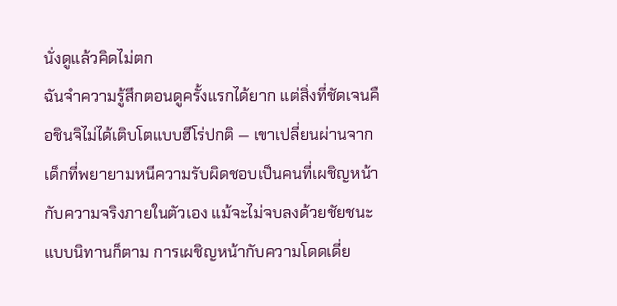นั่งดูแล้วคิดไม่ตก
ฉันจำความรู้สึกตอนดูครั้งแรกได้ยาก แต่สิ่งที่ชัดเจนคือชินจิไม่ได้เติบโตแบบฮีโร่ปกติ — เขาเปลี่ยนผ่านจากเด็กที่พยายามหนีความรับผิดชอบเป็นคนที่เผชิญหน้ากับความจริงภายในตัวเอง แม้จะไม่จบลงด้วยชัยชนะแบบนิทานก็ตาม การเผชิญหน้ากับความโดดเดี่ย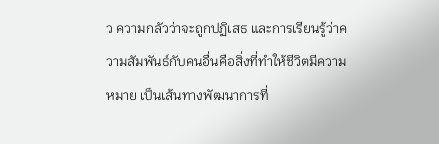ว ความกลัวว่าจะถูกปฏิเสธ และการเรียนรู้ว่าความสัมพันธ์กับคนอื่นคือสิ่งที่ทำให้ชีวิตมีความหมาย เป็นเส้นทางพัฒนาการที่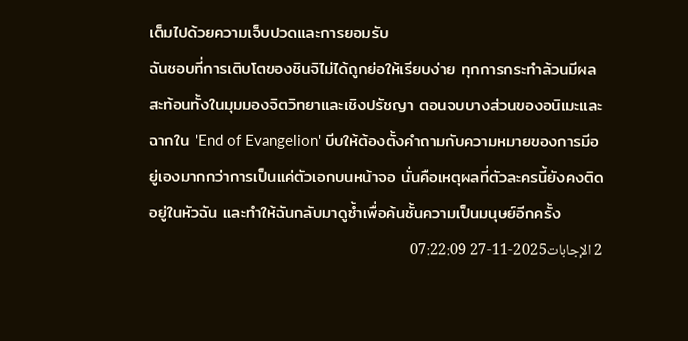เต็มไปด้วยความเจ็บปวดและการยอมรับ
ฉันชอบที่การเติบโตของชินจิไม่ได้ถูกย่อให้เรียบง่าย ทุกการกระทำล้วนมีผลสะท้อนทั้งในมุมมองจิตวิทยาและเชิงปรัชญา ตอนจบบางส่วนของอนิเมะและฉากใน 'End of Evangelion' บีบให้ต้องตั้งคำถามกับความหมายของการมีอยู่เองมากกว่าการเป็นแค่ตัวเอกบนหน้าจอ นั่นคือเหตุผลที่ตัวละครนี้ยังคงติดอยู่ในหัวฉัน และทำให้ฉันกลับมาดูซ้ำเพื่อค้นชั้นความเป็นมนุษย์อีกครั้ง
2 الإجابات2025-11-27 07:22:09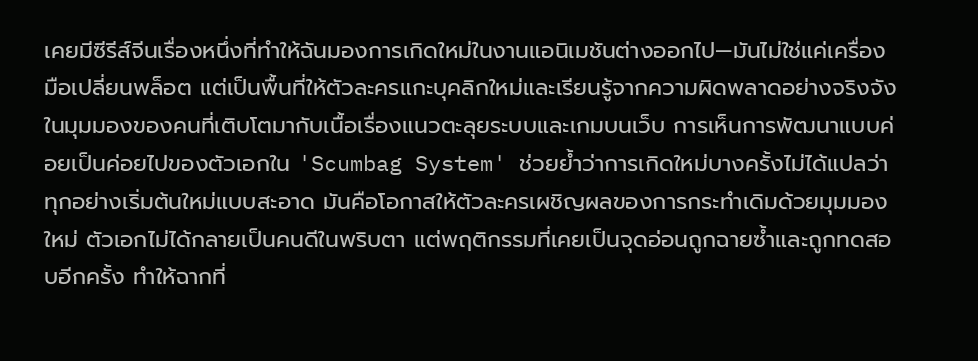เคยมีซีรีส์จีนเรื่องหนึ่งที่ทำให้ฉันมองการเกิดใหม่ในงานแอนิเมชันต่างออกไป—มันไม่ใช่แค่เครื่องมือเปลี่ยนพล็อต แต่เป็นพื้นที่ให้ตัวละครแกะบุคลิกใหม่และเรียนรู้จากความผิดพลาดอย่างจริงจัง
ในมุมมองของคนที่เติบโตมากับเนื้อเรื่องแนวตะลุยระบบและเกมบนเว็บ การเห็นการพัฒนาแบบค่อยเป็นค่อยไปของตัวเอกใน 'Scumbag System' ช่วยย้ำว่าการเกิดใหม่บางครั้งไม่ได้แปลว่าทุกอย่างเริ่มต้นใหม่แบบสะอาด มันคือโอกาสให้ตัวละครเผชิญผลของการกระทำเดิมด้วยมุมมองใหม่ ตัวเอกไม่ได้กลายเป็นคนดีในพริบตา แต่พฤติกรรมที่เคยเป็นจุดอ่อนถูกฉายซ้ำและถูกทดสอบอีกครั้ง ทำให้ฉากที่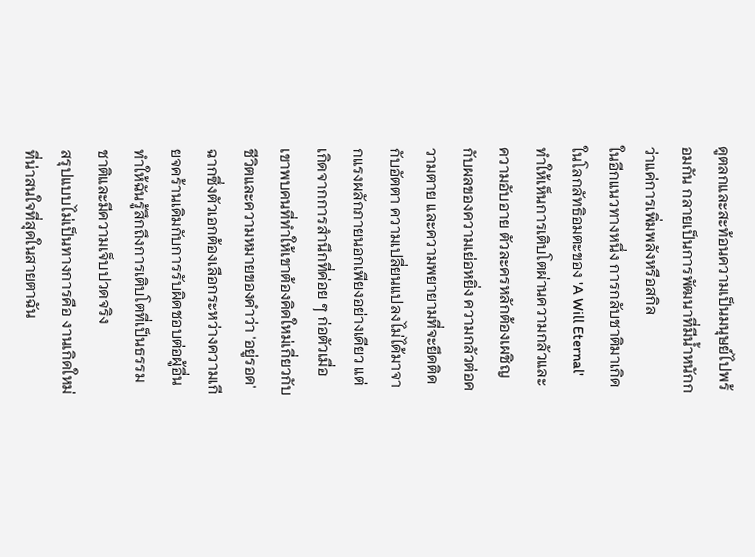ดูตลกและสะท้อนความเป็นมนุษย์ไปพร้อมกัน กลายเป็นการพัฒนาที่มีน้ำหนักกว่าแค่การเพิ่มพลังหรือสกิล
ในอีกแนวทางหนึ่ง การกลับชาติมาเกิดในโลกลัทธิอมตะของ 'A Will Eternal' ทำให้เห็นการเติบโตผ่านความกลัวและความอับอาย ตัวละครหลักต้องเผชิญกับผลของความเย่อหยิ่ง ความกลัวต่อความตาย และความพยายามที่จะยึดติดกับอัตตา ความเปลี่ยนแปลงไม่ได้มาจากแรงผลักภายนอกเพียงอย่างเดียว แต่เกิดจากการสำนึกที่ค่อย ๆ ก่อตัวเมื่อเขาพบคนที่ทำให้เขาต้องคิดใหม่เกี่ยวกับชีวิตและความหมายของคำว่า 'อยู่รอด' ฉากซึ่งตัวเอกต้องเลือกระหว่างความเกียจคร้านเดิมกับการรับผิดชอบต่อผู้อื่น ทำให้ฉันรู้สึกถึงการเติบโตที่เป็นธรรมชาติและมีความเจ็บปวดจริง
สรุปแบบไม่เป็นทางการคือ งานเกิดใหม่ที่น่าสนใจที่สุดในสายตาฉัน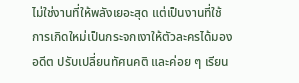ไม่ใช่งานที่ให้พลังเยอะสุด แต่เป็นงานที่ใช้การเกิดใหม่เป็นกระจกเงาให้ตัวละครได้มองอดีต ปรับเปลี่ยนทัศนคติ และค่อย ๆ เรียน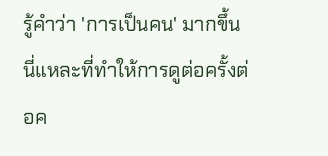รู้คำว่า 'การเป็นคน' มากขึ้น นี่แหละที่ทำให้การดูต่อครั้งต่อค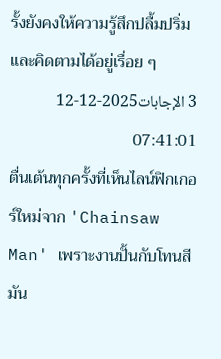รั้งยังคงให้ความรู้สึกปลื้มปริ่มและคิดตามได้อยู่เรื่อย ๆ
3 الإجابات2025-12-12 07:41:01
ตื่นเต้นทุกครั้งที่เห็นไลน์ฟิกเกอร์ใหม่จาก 'Chainsaw Man' เพราะงานปั้นกับโทนสีมัน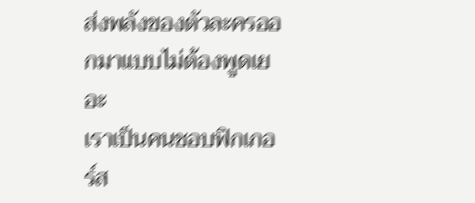ส่งพลังของตัวละครออกมาแบบไม่ต้องพูดเยอะ
เราเป็นคนชอบฟิกเกอร์ส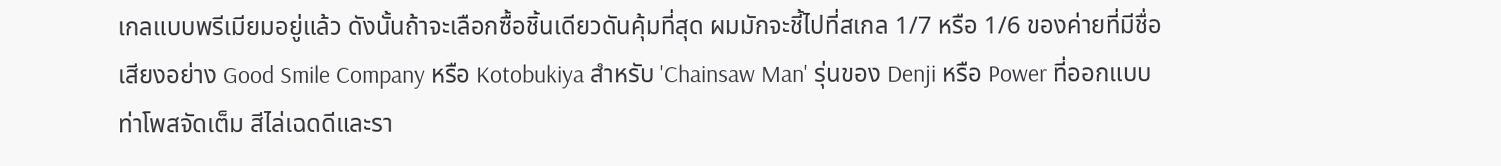เกลแบบพรีเมียมอยู่แล้ว ดังนั้นถ้าจะเลือกซื้อชิ้นเดียวดันคุ้มที่สุด ผมมักจะชี้ไปที่สเกล 1/7 หรือ 1/6 ของค่ายที่มีชื่อเสียงอย่าง Good Smile Company หรือ Kotobukiya สำหรับ 'Chainsaw Man' รุ่นของ Denji หรือ Power ที่ออกแบบท่าโพสจัดเต็ม สีไล่เฉดดีและรา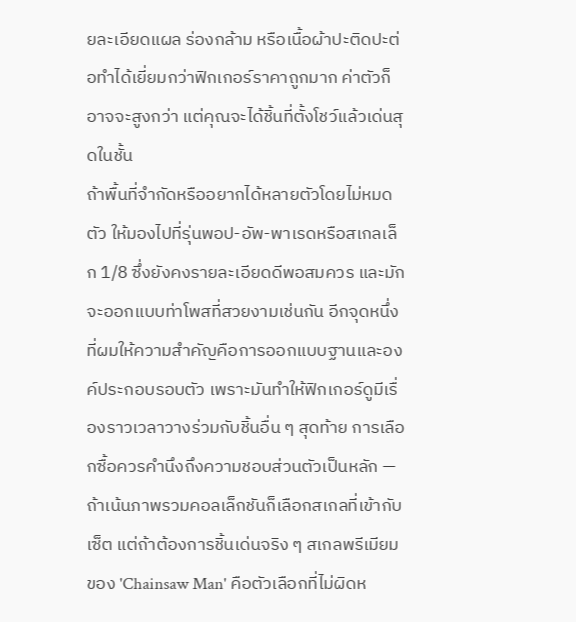ยละเอียดแผล ร่องกล้าม หรือเนื้อผ้าปะติดปะต่อทำได้เยี่ยมกว่าฟิกเกอร์ราคาถูกมาก ค่าตัวก็อาจจะสูงกว่า แต่คุณจะได้ชิ้นที่ตั้งโชว์แล้วเด่นสุดในชั้น
ถ้าพื้นที่จำกัดหรืออยากได้หลายตัวโดยไม่หมดตัว ให้มองไปที่รุ่นพอป-อัพ-พาเรดหรือสเกลเล็ก 1/8 ซึ่งยังคงรายละเอียดดีพอสมควร และมักจะออกแบบท่าโพสที่สวยงามเช่นกัน อีกจุดหนึ่งที่ผมให้ความสำคัญคือการออกแบบฐานและองค์ประกอบรอบตัว เพราะมันทำให้ฟิกเกอร์ดูมีเรื่องราวเวลาวางร่วมกับชิ้นอื่น ๆ สุดท้าย การเลือกซื้อควรคำนึงถึงความชอบส่วนตัวเป็นหลัก — ถ้าเน้นภาพรวมคอลเล็กชันก็เลือกสเกลที่เข้ากับเซ็ต แต่ถ้าต้องการชิ้นเด่นจริง ๆ สเกลพรีเมียมของ 'Chainsaw Man' คือตัวเลือกที่ไม่ผิดห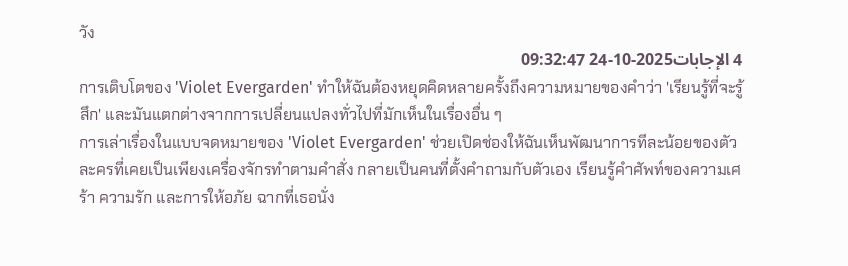วัง
4 الإجابات2025-10-24 09:32:47
การเติบโตของ 'Violet Evergarden' ทำให้ฉันต้องหยุดคิดหลายครั้งถึงความหมายของคำว่า 'เรียนรู้ที่จะรู้สึก' และมันแตกต่างจากการเปลี่ยนแปลงทั่วไปที่มักเห็นในเรื่องอื่น ๆ
การเล่าเรื่องในแบบจดหมายของ 'Violet Evergarden' ช่วยเปิดช่องให้ฉันเห็นพัฒนาการทีละน้อยของตัวละครที่เคยเป็นเพียงเครื่องจักรทำตามคำสั่ง กลายเป็นคนที่ตั้งคำถามกับตัวเอง เรียนรู้คำศัพท์ของความเศร้า ความรัก และการให้อภัย ฉากที่เธอนั่ง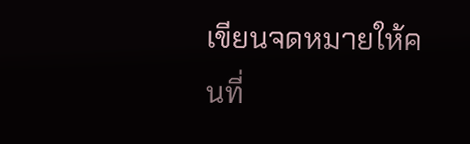เขียนจดหมายให้คนที่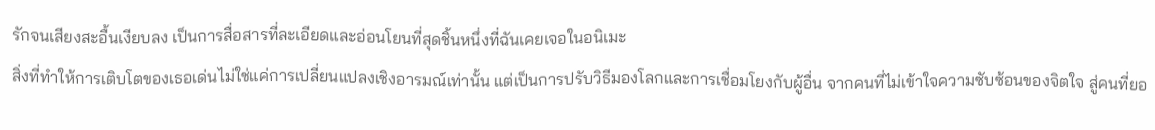รักจนเสียงสะอื้นเงียบลง เป็นการสื่อสารที่ละเอียดและอ่อนโยนที่สุดชิ้นหนึ่งที่ฉันเคยเจอในอนิเมะ
สิ่งที่ทำให้การเติบโตของเธอเด่นไม่ใช่แค่การเปลี่ยนแปลงเชิงอารมณ์เท่านั้น แต่เป็นการปรับวิธีมองโลกและการเชื่อมโยงกับผู้อื่น จากคนที่ไม่เข้าใจความซับซ้อนของจิตใจ สู่คนที่ยอ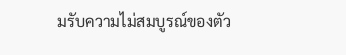มรับความไม่สมบูรณ์ของตัว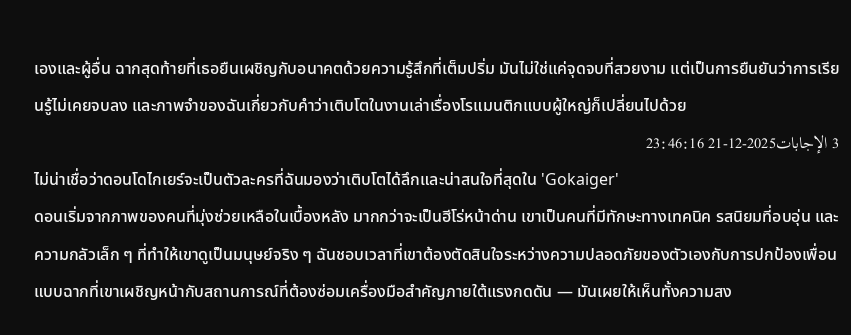เองและผู้อื่น ฉากสุดท้ายที่เธอยืนเผชิญกับอนาคตด้วยความรู้สึกที่เต็มปริ่ม มันไม่ใช่แค่จุดจบที่สวยงาม แต่เป็นการยืนยันว่าการเรียนรู้ไม่เคยจบลง และภาพจำของฉันเกี่ยวกับคำว่าเติบโตในงานเล่าเรื่องโรแมนติกแบบผู้ใหญ่ก็เปลี่ยนไปด้วย
3 الإجابات2025-12-21 23:46:16
ไม่น่าเชื่อว่าดอนโดไกเยร์จะเป็นตัวละครที่ฉันมองว่าเติบโตได้ลึกและน่าสนใจที่สุดใน 'Gokaiger'
ดอนเริ่มจากภาพของคนที่มุ่งช่วยเหลือในเบื้องหลัง มากกว่าจะเป็นฮีโร่หน้าด่าน เขาเป็นคนที่มีทักษะทางเทคนิค รสนิยมที่อบอุ่น และความกลัวเล็ก ๆ ที่ทำให้เขาดูเป็นมนุษย์จริง ๆ ฉันชอบเวลาที่เขาต้องตัดสินใจระหว่างความปลอดภัยของตัวเองกับการปกป้องเพื่อน แบบฉากที่เขาเผชิญหน้ากับสถานการณ์ที่ต้องซ่อมเครื่องมือสำคัญภายใต้แรงกดดัน — มันเผยให้เห็นทั้งความสง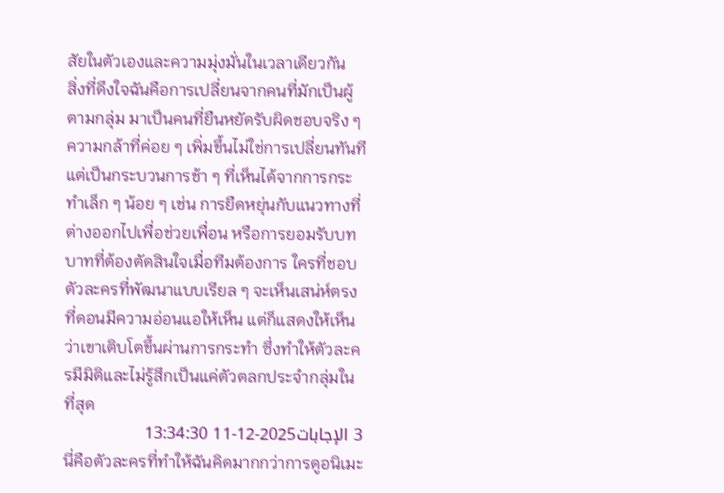สัยในตัวเองและความมุ่งมั่นในเวลาเดียวกัน
สิ่งที่ดึงใจฉันคือการเปลี่ยนจากคนที่มักเป็นผู้ตามกลุ่ม มาเป็นคนที่ยืนหยัดรับผิดชอบจริง ๆ ความกล้าที่ค่อย ๆ เพิ่มขึ้นไม่ใช่การเปลี่ยนทันที แต่เป็นกระบวนการช้า ๆ ที่เห็นได้จากการกระทำเล็ก ๆ น้อย ๆ เช่น การยืดหยุ่นกับแนวทางที่ต่างออกไปเพื่อช่วยเพื่อน หรือการยอมรับบทบาทที่ต้องตัดสินใจเมื่อทีมต้องการ ใครที่ชอบตัวละครที่พัฒนาแบบเรียล ๆ จะเห็นเสน่ห์ตรงที่ดอนมีความอ่อนแอให้เห็น แต่ก็แสดงให้เห็นว่าเขาเติบโตขึ้นผ่านการกระทำ ซึ่งทำให้ตัวละครมีมิติและไม่รู้สึกเป็นแค่ตัวตลกประจำกลุ่มในที่สุด
3 الإجابات2025-12-11 13:34:30
นี่คือตัวละครที่ทำให้ฉันคิดมากกว่าการดูอนิเมะ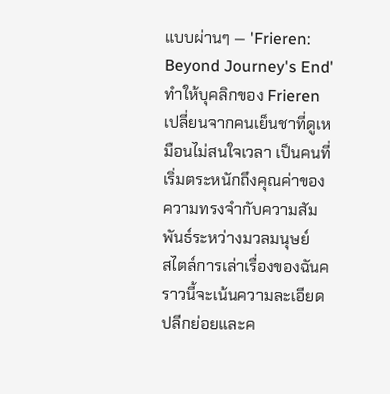แบบผ่านๆ — 'Frieren: Beyond Journey's End' ทำให้บุคลิกของ Frieren เปลี่ยนจากคนเย็นชาที่ดูเหมือนไม่สนใจเวลา เป็นคนที่เริ่มตระหนักถึงคุณค่าของความทรงจำกับความสัมพันธ์ระหว่างมวลมนุษย์
สไตล์การเล่าเรื่องของฉันคราวนี้จะเน้นความละเอียดปลีกย่อยและค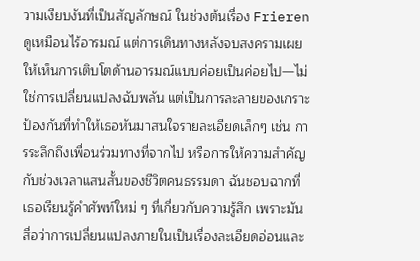วามเงียบงันที่เป็นสัญลักษณ์ ในช่วงต้นเรื่อง Frierenดูเหมือนไร้อารมณ์ แต่การเดินทางหลังจบสงครามเผยให้เห็นการเติบโตด้านอารมณ์แบบค่อยเป็นค่อยไป—ไม่ใช่การเปลี่ยนแปลงฉับพลัน แต่เป็นการละลายของเกราะป้องกันที่ทำให้เธอหันมาสนใจรายละเอียดเล็กๆ เช่น การระลึกถึงเพื่อนร่วมทางที่จากไป หรือการให้ความสำคัญกับช่วงเวลาแสนสั้นของชีวิตคนธรรมดา ฉันชอบฉากที่เธอเรียนรู้คำศัพท์ใหม่ ๆ ที่เกี่ยวกับความรู้สึก เพราะมันสื่อว่าการเปลี่ยนแปลงภายในเป็นเรื่องละเอียดอ่อนและ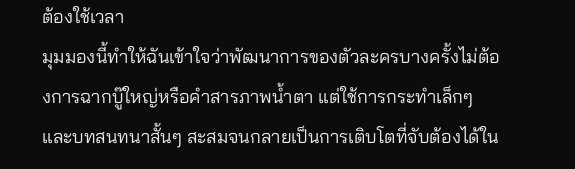ต้องใช้เวลา
มุมมองนี้ทำให้ฉันเข้าใจว่าพัฒนาการของตัวละครบางครั้งไม่ต้องการฉากบู๊ใหญ่หรือคำสารภาพน้ำตา แต่ใช้การกระทำเล็กๆ และบทสนทนาสั้นๆ สะสมจนกลายเป็นการเติบโตที่จับต้องได้ใน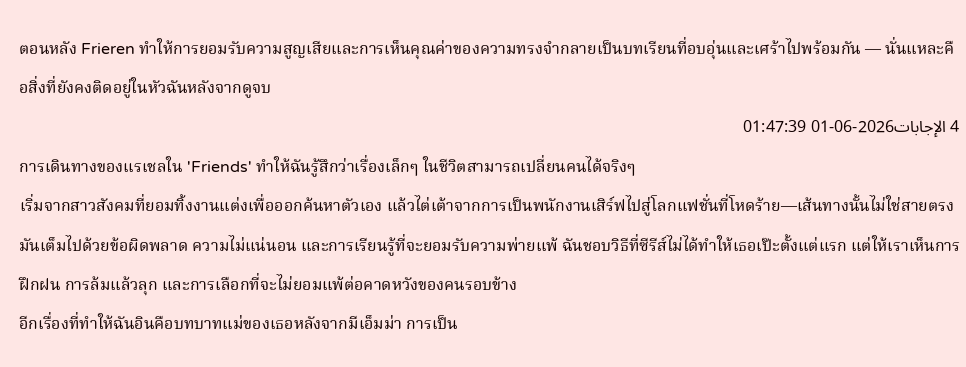ตอนหลัง Frieren ทำให้การยอมรับความสูญเสียและการเห็นคุณค่าของความทรงจำกลายเป็นบทเรียนที่อบอุ่นและเศร้าไปพร้อมกัน — นั่นแหละคือสิ่งที่ยังคงติดอยู่ในหัวฉันหลังจากดูจบ
4 الإجابات2026-06-01 01:47:39
การเดินทางของแรเชลใน 'Friends' ทำให้ฉันรู้สึกว่าเรื่องเล็กๆ ในชีวิตสามารถเปลี่ยนคนได้จริงๆ
เริ่มจากสาวสังคมที่ยอมทิ้งงานแต่งเพื่อออกค้นหาตัวเอง แล้วไต่เต้าจากการเป็นพนักงานเสิร์ฟไปสู่โลกแฟชั่นที่โหดร้าย—เส้นทางนั้นไม่ใช่สายตรง มันเต็มไปด้วยข้อผิดพลาด ความไม่แน่นอน และการเรียนรู้ที่จะยอมรับความพ่ายแพ้ ฉันชอบวิธีที่ซีรีส์ไม่ได้ทำให้เธอเป๊ะตั้งแต่แรก แต่ให้เราเห็นการฝึกฝน การล้มแล้วลุก และการเลือกที่จะไม่ยอมแพ้ต่อคาดหวังของคนรอบข้าง
อีกเรื่องที่ทำให้ฉันอินคือบทบาทแม่ของเธอหลังจากมีเอ็มม่า การเป็น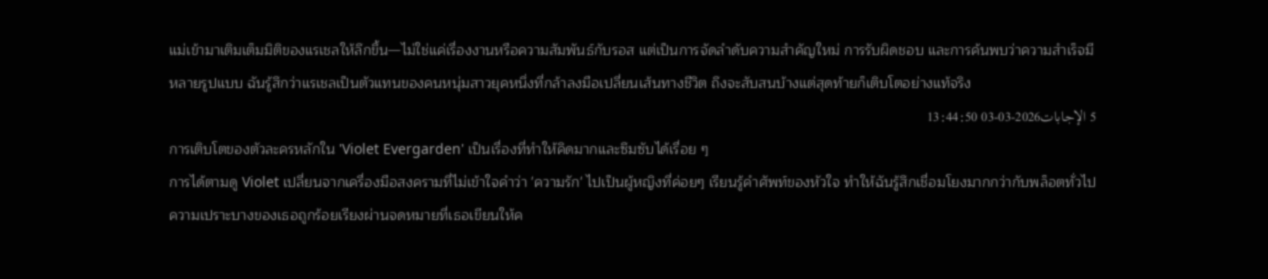แม่เข้ามาเติมเต็มมิติของแรเชลให้ลึกขึ้น—ไม่ใช่แค่เรื่องงานหรือความสัมพันธ์กับรอส แต่เป็นการจัดลำดับความสำคัญใหม่ การรับผิดชอบ และการค้นพบว่าความสำเร็จมีหลายรูปแบบ ฉันรู้สึกว่าแรเชลเป็นตัวแทนของคนหนุ่มสาวยุคหนึ่งที่กล้าลงมือเปลี่ยนเส้นทางชีวิต ถึงจะสับสนบ้างแต่สุดท้ายก็เติบโตอย่างแท้จริง
5 الإجابات2026-03-03 13:44:50
การเติบโตของตัวละครหลักใน 'Violet Evergarden' เป็นเรื่องที่ทำให้คิดมากและซึมซับได้เรื่อย ๆ
การได้ตามดู Violet เปลี่ยนจากเครื่องมือสงครามที่ไม่เข้าใจคำว่า 'ความรัก' ไปเป็นผู้หญิงที่ค่อยๆ เรียนรู้คำศัพท์ของหัวใจ ทำให้ฉันรู้สึกเชื่อมโยงมากกว่ากับพล็อตทั่วไป ความเปราะบางของเธอถูกร้อยเรียงผ่านจดหมายที่เธอเขียนให้ค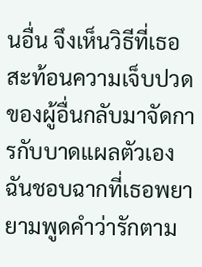นอื่น จึงเห็นวิธีที่เธอสะท้อนความเจ็บปวดของผู้อื่นกลับมาจัดการกับบาดแผลตัวเอง ฉันชอบฉากที่เธอพยายามพูดคำว่ารักตาม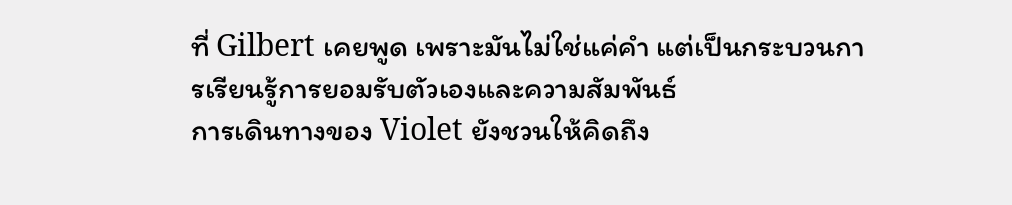ที่ Gilbert เคยพูด เพราะมันไม่ใช่แค่คำ แต่เป็นกระบวนการเรียนรู้การยอมรับตัวเองและความสัมพันธ์
การเดินทางของ Violet ยังชวนให้คิดถึง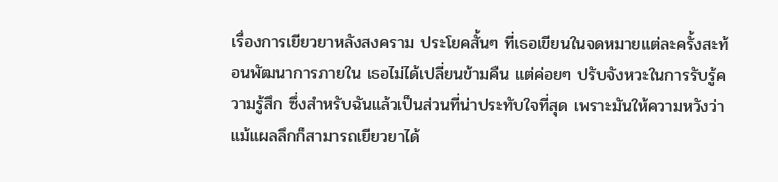เรื่องการเยียวยาหลังสงคราม ประโยคสั้นๆ ที่เธอเขียนในจดหมายแต่ละครั้งสะท้อนพัฒนาการภายใน เธอไม่ได้เปลี่ยนข้ามคืน แต่ค่อยๆ ปรับจังหวะในการรับรู้ความรู้สึก ซึ่งสำหรับฉันแล้วเป็นส่วนที่น่าประทับใจที่สุด เพราะมันให้ความหวังว่าแม้แผลลึกก็สามารถเยียวยาได้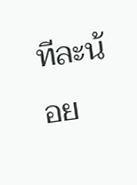ทีละน้อย